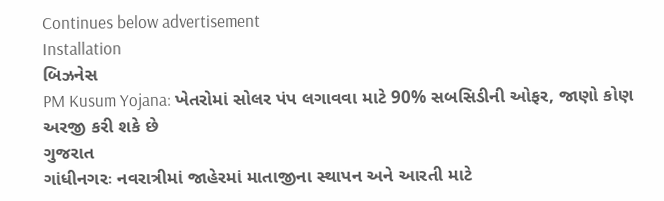Continues below advertisement
Installation
બિઝનેસ
PM Kusum Yojana: ખેતરોમાં સોલર પંપ લગાવવા માટે 90% સબસિડીની ઓફર, જાણો કોણ અરજી કરી શકે છે
ગુજરાત
ગાંધીનગરઃ નવરાત્રીમાં જાહેરમાં માતાજીના સ્થાપન અને આરતી માટે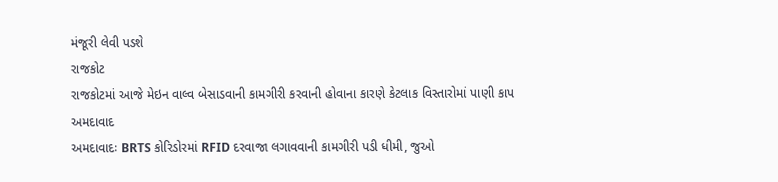મંજૂરી લેવી પડશે
રાજકોટ
રાજકોટમાં આજે મેઇન વાલ્વ બેસાડવાની કામગીરી કરવાની હોવાના કારણે કેટલાક વિસ્તારોમાં પાણી કાપ
અમદાવાદ
અમદાવાદઃ BRTS કોરિડોરમાં RFID દરવાજા લગાવવાની કામગીરી પડી ધીમી, જુઓ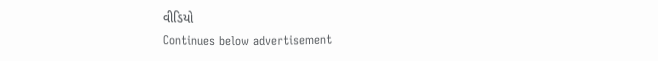વીડિયો
Continues below advertisement